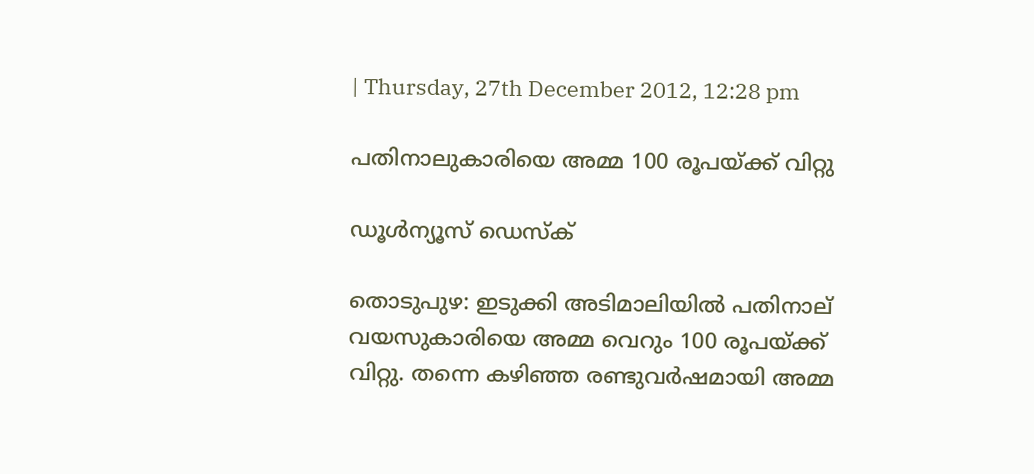| Thursday, 27th December 2012, 12:28 pm

പതിനാലുകാരിയെ അമ്മ 100 രൂപയ്ക്ക് വിറ്റു

ഡൂള്‍ന്യൂസ് ഡെസ്‌ക്

തൊടുപുഴ: ഇടുക്കി അടിമാലിയില്‍ പതിനാല് വയസുകാരിയെ അമ്മ വെറും 100 രൂപയ്ക്ക് വിറ്റു. തന്നെ കഴിഞ്ഞ രണ്ടുവര്‍ഷമായി അമ്മ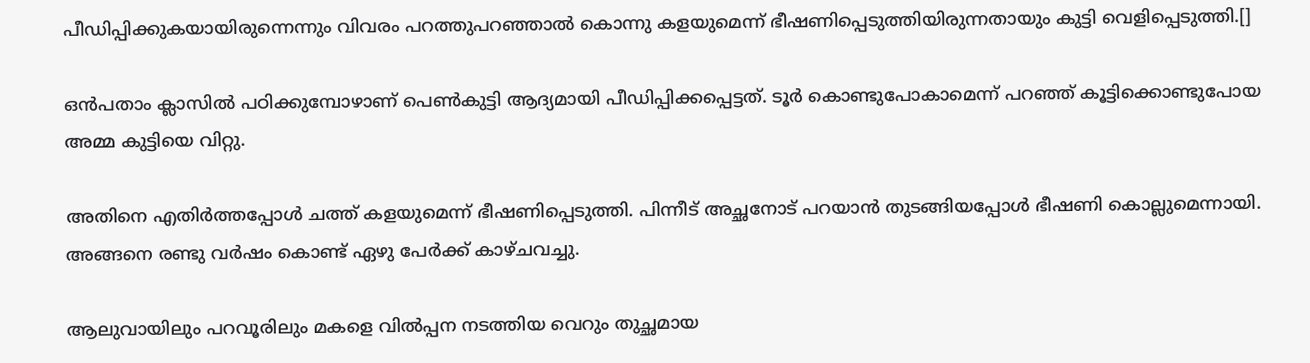പീഡിപ്പിക്കുകയായിരുന്നെന്നും വിവരം പറത്തുപറഞ്ഞാല്‍ കൊന്നു കളയുമെന്ന് ഭീഷണിപ്പെടുത്തിയിരുന്നതായും കുട്ടി വെളിപ്പെടുത്തി.[]

ഒന്‍പതാം ക്ലാസില്‍ പഠിക്കുമ്പോഴാണ് പെണ്‍കുട്ടി ആദ്യമായി പീഡിപ്പിക്കപ്പെട്ടത്. ടൂര്‍ കൊണ്ടുപോകാമെന്ന് പറഞ്ഞ് കൂട്ടിക്കൊണ്ടുപോയ അമ്മ കുട്ടിയെ വിറ്റു.

അതിനെ എതിര്‍ത്തപ്പോള്‍ ചത്ത് കളയുമെന്ന് ഭീഷണിപ്പെടുത്തി. പിന്നീട് അച്ഛനോട് പറയാന്‍ തുടങ്ങിയപ്പോള്‍ ഭീഷണി കൊല്ലുമെന്നായി. അങ്ങനെ രണ്ടു വര്‍ഷം കൊണ്ട് ഏഴു പേര്‍ക്ക് കാഴ്ചവച്ചു.

ആലുവായിലും പറവൂരിലും മകളെ വില്‍പ്പന നടത്തിയ വെറും തുച്ഛമായ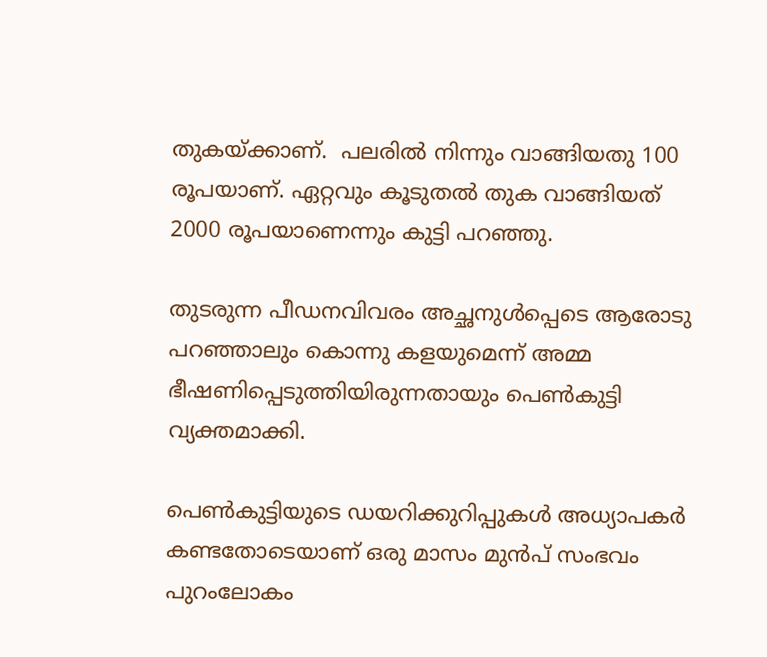തുകയ്ക്കാണ്.  പലരില്‍ നിന്നും വാങ്ങിയതു 100 രൂപയാണ്. ഏറ്റവും കൂടുതല്‍ തുക വാങ്ങിയത് 2000 രൂപയാണെന്നും കുട്ടി പറഞ്ഞു.

തുടരുന്ന പീഡനവിവരം അച്ഛനുള്‍പ്പെടെ ആരോടു പറഞ്ഞാലും കൊന്നു കളയുമെന്ന് അമ്മ ഭീഷണിപ്പെടുത്തിയിരുന്നതായും പെണ്‍കുട്ടി വ്യക്തമാക്കി.

പെണ്‍കുട്ടിയുടെ ഡയറിക്കുറിപ്പുകള്‍ അധ്യാപകര്‍ കണ്ടതോടെയാണ് ഒരു മാസം മുന്‍പ് സംഭവം പുറംലോകം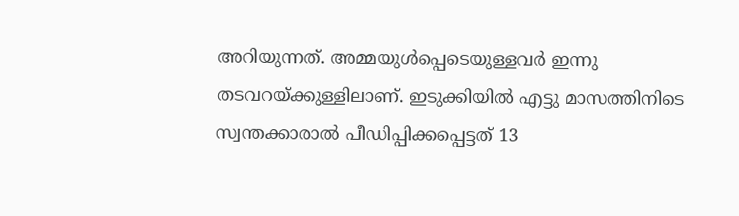അറിയുന്നത്. അമ്മയുള്‍പ്പെടെയുള്ളവര്‍ ഇന്നു തടവറയ്ക്കുള്ളിലാണ്. ഇടുക്കിയില്‍ എട്ടു മാസത്തിനിടെ സ്വന്തക്കാരാല്‍ പീഡിപ്പിക്കപ്പെട്ടത് 13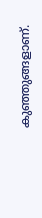കുഞ്ഞുങ്ങളാണ്.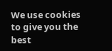We use cookies to give you the best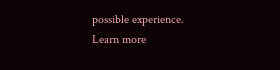possible experience. Learn more